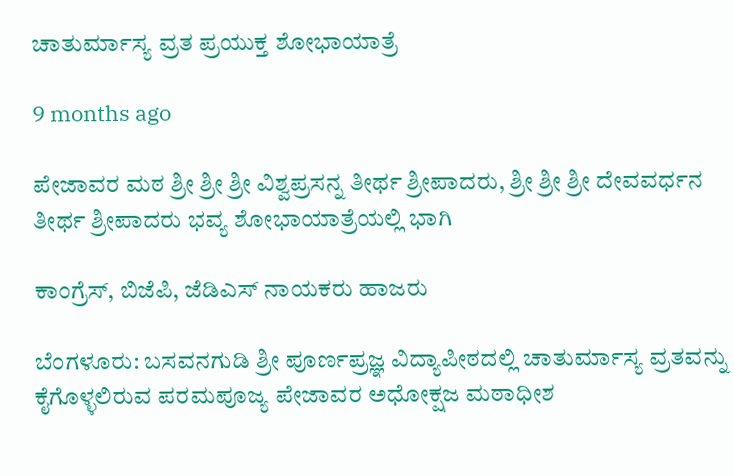ಚಾತುರ್ಮಾಸ್ಯ ವ್ರತ ಪ್ರಯುಕ್ತ ಶೋಭಾಯಾತ್ರೆ

9 months ago

ಪೇಜಾವರ ಮಠ ಶ್ರೀ ಶ್ರೀ ಶ್ರೀ ವಿಶ್ವಪ್ರಸನ್ನ ತೀರ್ಥ ಶ್ರೀಪಾದರು, ಶ್ರೀ ಶ್ರೀ ಶ್ರೀ ದೇವವರ್ಧನ ತೀರ್ಥ ಶ್ರೀಪಾದರು ಭವ್ಯ ಶೋಭಾಯಾತ್ರೆಯಲ್ಲಿ ಭಾಗಿ

ಕಾಂಗ್ರೆಸ್, ಬಿಜೆಪಿ, ಜೆಡಿಎಸ್ ನಾಯಕರು ಹಾಜರು

ಬೆಂಗಳೂರು: ಬಸವನಗುಡಿ ಶ್ರೀ ಪೂರ್ಣಪ್ರಜ್ಞ ವಿದ್ಯಾಪೀಠದಲ್ಲಿ ಚಾತುರ್ಮಾಸ್ಯ ವ್ರತವನ್ನು ಕೈಗೊಳ್ಳಲಿರುವ ಪರಮಪೂಜ್ಯ ಪೇಜಾವರ ಅಧೋಕ್ಷಜ ಮಠಾಧೀಶ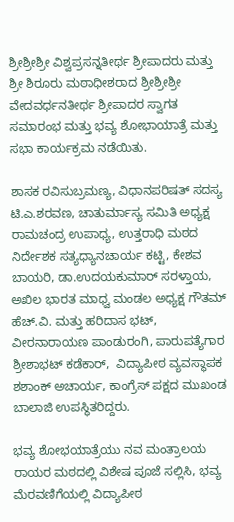ಶ್ರೀಶ್ರೀಶ್ರೀ ವಿಶ್ವಪ್ರಸನ್ನತೀರ್ಥ ಶ್ರೀಪಾದರು ಮತ್ತು ಶ್ರೀ ಶಿರೂರು ಮಠಾಧೀಶರಾದ ಶ್ರೀಶ್ರೀಶ್ರೀ ವೇದವರ್ಧನತೀರ್ಥ ಶ್ರೀಪಾದರ ಸ್ವಾಗತ ಸಮಾರಂಭ ಮತ್ತು ಭವ್ಯ ಶೋಭಾಯಾತ್ರೆ ಮತ್ತು ಸಭಾ ಕಾರ್ಯಕ್ರಮ ನಡೆಯಿತು.

ಶಾಸಕ ರವಿಸುಬ್ರಮಣ್ಯ, ವಿಧಾನಪರಿಷತ್ ಸದಸ್ಯ ಟಿ.ಎ.ಶರವಣ, ಚಾತುರ್ಮಾಸ್ಯ ಸಮಿತಿ ಅಧ್ಯಕ್ಷ ರಾಮಚಂದ್ರ ಉಪಾಧ್ಯ, ಉತ್ತರಾಧಿ ಮಠದ ನಿರ್ದೇಶಕ ಸತ್ಯಧ್ಯಾನಚಾರ್ಯ ಕಟ್ಟಿ, ಕೇಶವ ಬಾಯರಿ, ಡಾ.ಉದಯಕುಮಾರ್ ಸರಳ್ತಾಯ, ಅಖಿಲ ಭಾರತ ಮಾಧ್ವ ಮಂಡಲ ಅಧ್ಯಕ್ಷ ಗೌತಮ್ ಹೆಚ್.ವಿ. ಮತ್ತು ಹರಿದಾಸ ಭಟ್, ವೀರನಾರಾಯಣ ಪಾಂಡುರಂಗಿ, ಪಾರುಪತ್ಯೆಗಾರ ಶ್ರೀಶಾಭಟ್ ಕಡೆಕಾರ್,  ವಿದ್ಯಾಪೀಠ ವ್ಯವಸ್ಥಾಪಕ ಶಶಾಂಕ್ ಅಚಾರ್ಯ, ಕಾಂಗ್ರೆಸ್ ಪಕ್ಷದ ಮುಖಂಡ ಬಾಲಾಜಿ ಉಪಸ್ಥಿತರಿದ್ದರು.

ಭವ್ಯ ಶೋಭಯಾತ್ರೆಯು ನವ ಮಂತ್ರಾಲಯ ರಾಯರ ಮಠದಲ್ಲಿ ವಿಶೇಷ ಪೂಜೆ ಸಲ್ಲಿಸಿ, ಭವ್ಯ ಮೆರವಣಿಗೆಯಲ್ಲಿ ವಿದ್ಯಾಪೀಠ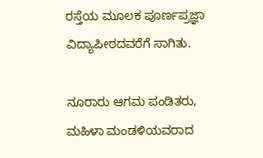ರಸ್ತೆಯ ಮೂಲಕ ಪೂರ್ಣಪ್ರಜ್ಞಾ ವಿದ್ಯಾಪೀಠದವರೆಗೆ ಸಾಗಿತು.

ನೂರಾರು ಆಗಮ ಪಂಡಿತರು, ಮಹಿಳಾ ಮಂಡಳಿಯವರಾದ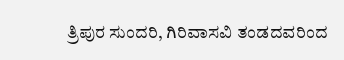ತ್ರಿಪುರ ಸುಂದರಿ, ಗಿರಿವಾಸವಿ ತಂಡದವರಿಂದ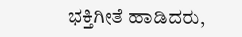ಭಕ್ತಿಗೀತೆ ಹಾಡಿದರು,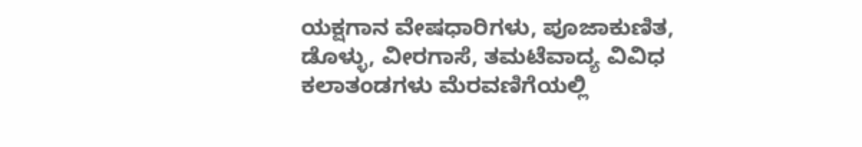ಯಕ್ಷಗಾನ ವೇಷಧಾರಿಗಳು, ಪೂಜಾಕುಣಿತ, ಡೊಳ್ಳು, ವೀರಗಾಸೆ, ತಮಟೆವಾದ್ಯ ವಿವಿಧ ಕಲಾತಂಡಗಳು ಮೆರವಣಿಗೆಯಲ್ಲಿ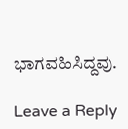ಭಾಗವಹಿಸಿದ್ದವು.

Leave a Reply